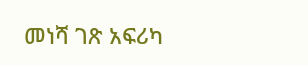መነሻ ገጽ አፍሪካ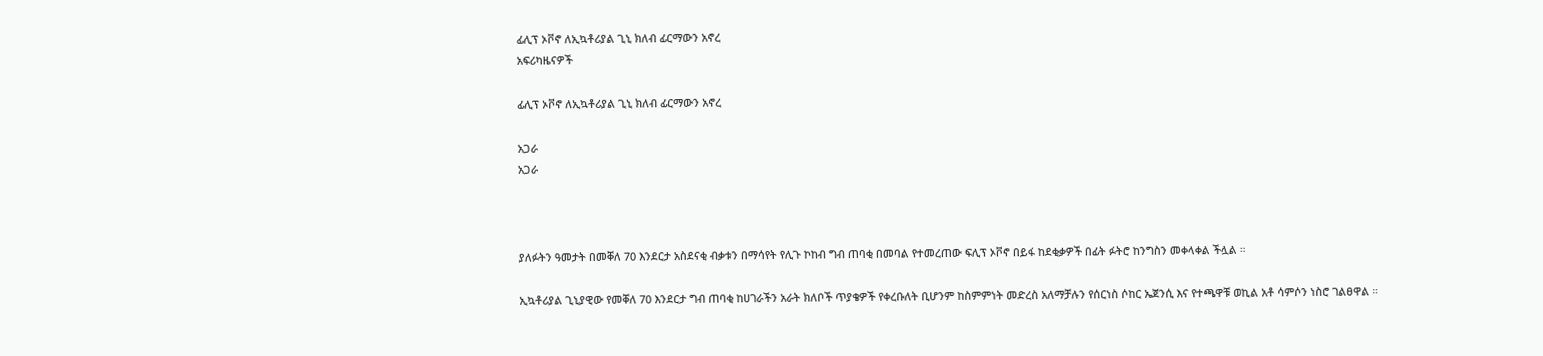ፊሊፕ ኦቮኖ ለኢኳቶሪያል ጊኒ ክለብ ፊርማውን አኖረ
አፍሪካዜናዎች

ፊሊፕ ኦቮኖ ለኢኳቶሪያል ጊኒ ክለብ ፊርማውን አኖረ

አጋራ
አጋራ



ያለፉትን ዓመታት በመቐለ 70 እንደርታ አስደናቂ ብቃቱን በማሳየት የሊጉ ኮከብ ግብ ጠባቂ በመባል የተመረጠው ፍሊፕ ኦቮኖ በይፋ ከደቂቃዎች በፊት ፉትሮ ከንግስን መቀላቀል ችሏል ።

ኢኳቶሪያል ጊኒያዊው የመቐለ 70 እንደርታ ግብ ጠባቂ ከሀገራችን አራት ክለቦች ጥያቄዎች የቀረቡለት ቢሆንም ከስምምነት መድረስ አለማቻሉን የሰርነስ ሶከር ኤጀንሲ እና የተጫዋቹ ወኪል አቶ ሳምሶን ነስሮ ገልፀዋል ።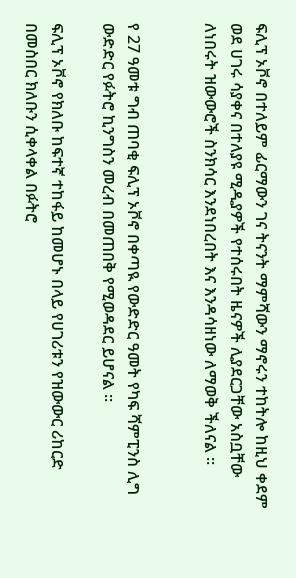ፍሊፕ ኦቮኖ በተለይም ፊርማውን ገና ትናንት ማምሻውን ማኖሩን ተከትሎ ከዚህ ቀደም ወደ ሀገሩ ሳያቀና በተለያዩ ሚዲያዎች የተሰሩበት ዜናዎች ሊያደርጋቸው አስቧቸው ለነበሩት ዝውውሮች ስንክሳር እንደነበረበት እና እንዳሳዘነው ለማወቅ ችለናል ።


የ 27 ዓመቱ ግብ ጠባቂ ፍሊፕ ኦቮኖ በቀጣዪ የውድድር ዓመት የካፍ ሻምፒንስ ሊግ ውድድር የፉትሮ ኪንግስን መረብ በመጠበቅ የሚወዳደር ይሆናል ።

ፍሊፕ ኦቮኖ የክለቡ ከፍተኛ ተከፋይ ከመሆኑ በላይ የሀገሪቱን የዝውውር ሪከርድ በመስበር ክለቡን ሲቀላቀል በፉትሮ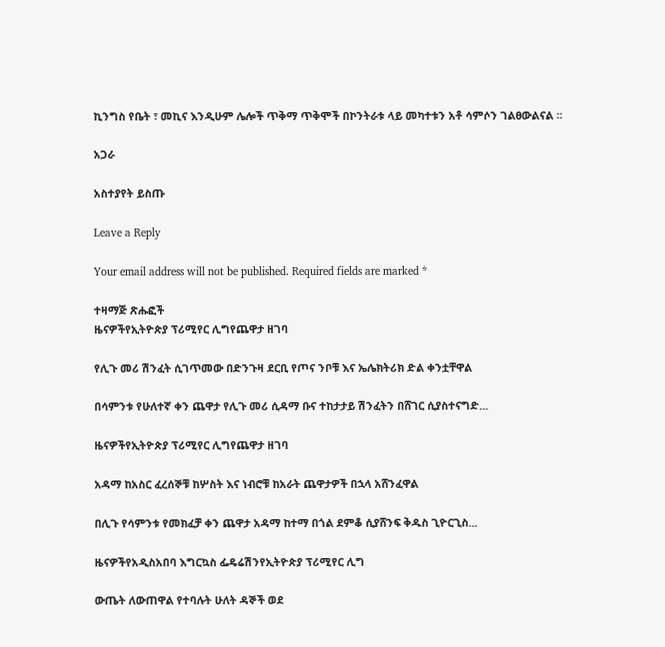ኪንግስ የቤት ፣ መኪና እንዲሁም ሌሎች ጥቅማ ጥቅሞች በኮንትራቱ ላይ መካተቱን አቶ ሳምሶን ገልፀውልናል ።

አጋራ

አስተያየት ይስጡ

Leave a Reply

Your email address will not be published. Required fields are marked *

ተዛማጅ ጽሑፎች
ዜናዎችየኢትዮጵያ ፕሪሚየር ሊግየጨዋታ ዘገባ

የሊጉ መሪ ሽንፈት ሲገጥመው በድንጉዛ ደርቢ የጦና ንቦቹ እና ኤሌክትሪክ ድል ቀንቷቸዋል

በሳምንቱ የሁለተኛ ቀን ጨዋታ የሊጉ መሪ ሲዳማ ቡና ተከታታይ ሽንፈትን በሸገር ሲያስተናግድ...

ዜናዎችየኢትዮጵያ ፕሪሚየር ሊግየጨዋታ ዘገባ

አዳማ ከአስር ፈረሰኞቹ ከሦስት እና ነብሮቹ ከአራት ጨዋታዎች በኋላ አሸንፈዋል

በሊጉ የሳምንቱ የመክፈቻ ቀን ጨዋታ አዳማ ከተማ በጎል ደምቆ ሲያሸንፍ ቅዱስ ጊዮርጊስ...

ዜናዎችየአዲስአበባ እግርኳስ ፌዴሬሽንየኢትዮጵያ ፕሪሚየር ሊግ

ውጤት ለውጠዋል የተባሉት ሁለት ዳኞች ወደ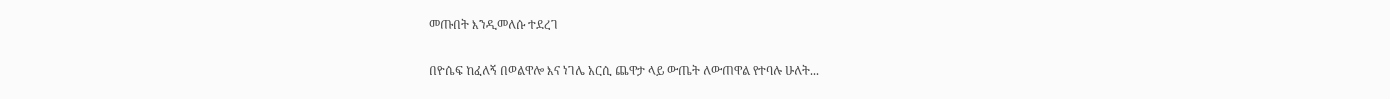መጡበት እንዲመለሱ ተደረገ

በዮሴፍ ከፈለኝ በወልዋሎ እና ነገሌ አርሲ ጨዋታ ላይ ውጤት ለውጠዋል የተባሉ ሁለት...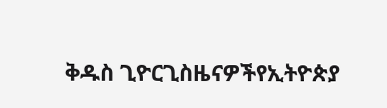ቅዱስ ጊዮርጊስዜናዎችየኢትዮጵያ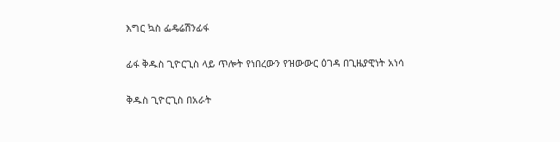እግር ኳስ ፌዴሬሽንፊፋ

ፊፋ ቅዱስ ጊዮርጊስ ላይ ጥሎት የነበረውን የዝውውር ዕገዳ በጊዜያዊነት አነሳ

ቅዱስ ጊዮርጊስ በአራት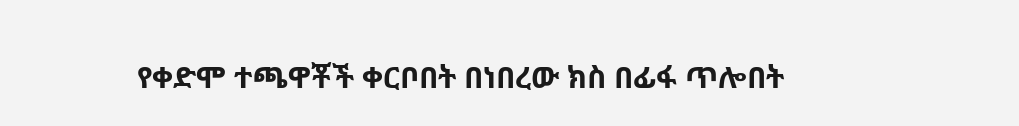የቀድሞ ተጫዋቾች ቀርቦበት በነበረው ክስ በፊፋ ጥሎበት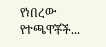የነበረው የተጫዋቾች...